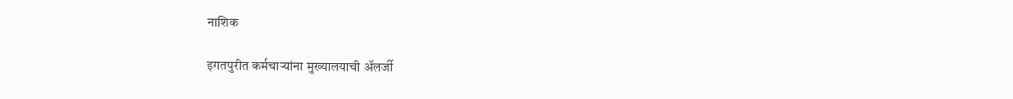नाशिक

इगतपुरीत कर्मचार्‍यांना मुख्यालयाची अ‍ॅलर्जी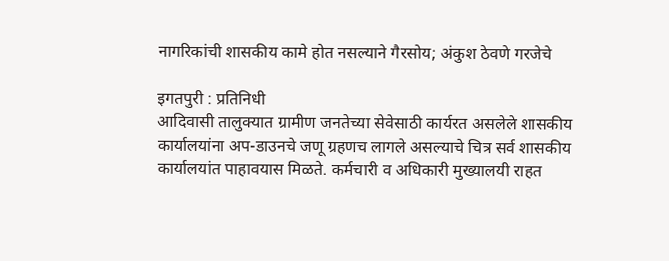नागरिकांची शासकीय कामे होत नसल्याने गैरसोय; अंकुश ठेवणे गरजेचे

इगतपुरी : प्रतिनिधी
आदिवासी तालुक्यात ग्रामीण जनतेच्या सेवेसाठी कार्यरत असलेले शासकीय कार्यालयांना अप-डाउनचे जणू ग्रहणच लागले असल्याचे चित्र सर्व शासकीय कार्यालयांत पाहावयास मिळते. कर्मचारी व अधिकारी मुख्यालयी राहत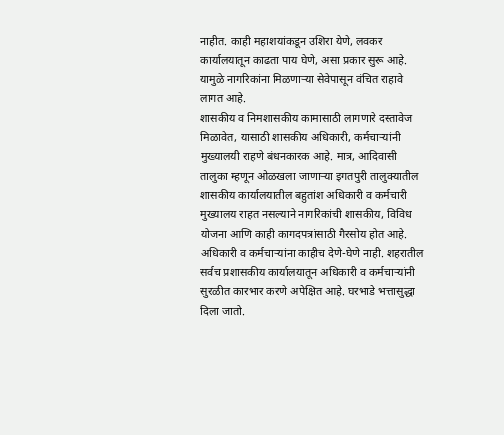नाहीत. काही महाशयांकडून उशिरा येणे, लवकर कार्यालयातून काढता पाय घेणे, असा प्रकार सुरू आहे. यामुळे नागरिकांना मिळणार्‍या सेवेपासून वंचित राहावे लागत आहे.
शासकीय व निमशासकीय कामासाठी लागणारे दस्तावेज मिळावेत, यासाठी शासकीय अधिकारी, कर्मचार्‍यांनी मुख्यालयी राहणे बंधनकारक आहे. मात्र, आदिवासी तालुका म्हणून ओळखला जाणार्‍या इगतपुरी तालुक्यातील शासकीय कार्यालयातील बहुतांश अधिकारी व कर्मचारी मुख्यालय राहत नसल्याने नागरिकांची शासकीय, विविध योजना आणि काही कागदपत्रांसाठी गैरसोय होत आहे.
अधिकारी व कर्मचार्‍यांना काहीच देणे-घेणे नाही. शहरातील सर्वच प्रशासकीय कार्यालयातून अधिकारी व कर्मचार्‍यांनी सुरळीत कारभार करणे अपेक्षित आहे. घरभाडे भत्तासुद्धा दिला जातो.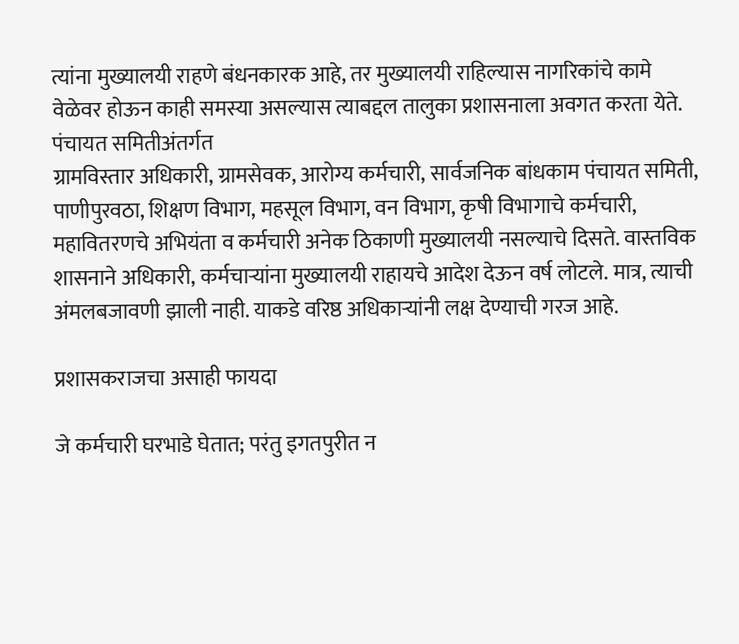त्यांना मुख्यालयी राहणे बंधनकारक आहे, तर मुख्यालयी राहिल्यास नागरिकांचे कामे वेळेवर होऊन काही समस्या असल्यास त्याबद्दल तालुका प्रशासनाला अवगत करता येते. पंचायत समितीअंतर्गत
ग्रामविस्तार अधिकारी, ग्रामसेवक, आरोग्य कर्मचारी, सार्वजनिक बांधकाम पंचायत समिती, पाणीपुरवठा, शिक्षण विभाग, महसूल विभाग, वन विभाग, कृषी विभागाचे कर्मचारी, महावितरणचे अभियंता व कर्मचारी अनेक ठिकाणी मुख्यालयी नसल्याचे दिसते. वास्तविक शासनाने अधिकारी, कर्मचार्‍यांना मुख्यालयी राहायचे आदेश देऊन वर्ष लोटले. मात्र, त्याची अंमलबजावणी झाली नाही. याकडे वरिष्ठ अधिकार्‍यांनी लक्ष देण्याची गरज आहे.

प्रशासकराजचा असाही फायदा

जे कर्मचारी घरभाडे घेतात; परंतु इगतपुरीत न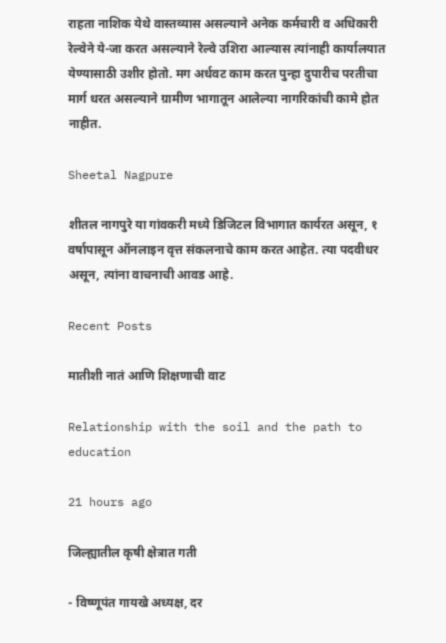राहता नाशिक येथे वास्तव्यास असल्याने अनेक कर्मचारी व अधिकारी रेल्वेने ये-जा करत असल्याने रेल्वे उशिरा आल्यास त्यांनाही कार्यालयात येण्यासाठी उशीर होतो. मग अर्धवट काम करत पुन्हा दुपारीच परतीचा मार्ग धरत असल्याने ग्रामीण भागातून आलेल्या नागरिकांची कामे होत नाहीत.

Sheetal Nagpure

शीतल नागपुरे या गांवकरी मध्ये डिजिटल विभागात कार्यरत असून, १ वर्षापासून ऑनलाइन वृत्त संकलनाचे काम करत आहेत. त्या पदवीधर असून, त्यांना वाचनाची आवड आहे.

Recent Posts

मातीशी नातं आणि शिक्षणाची वाट

Relationship with the soil and the path to education

21 hours ago

जिल्ह्यातील कृषी क्षेत्रात गती

- विष्णूपंत गायखे अध्यक्ष, दर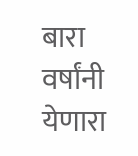बारा वर्षांनी येणारा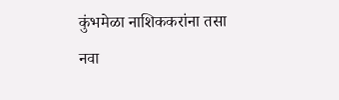कुंभमेळा नाशिककरांना तसा नवा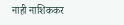नाही नाशिककर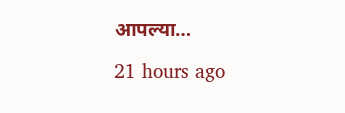आपल्या…

21 hours ago